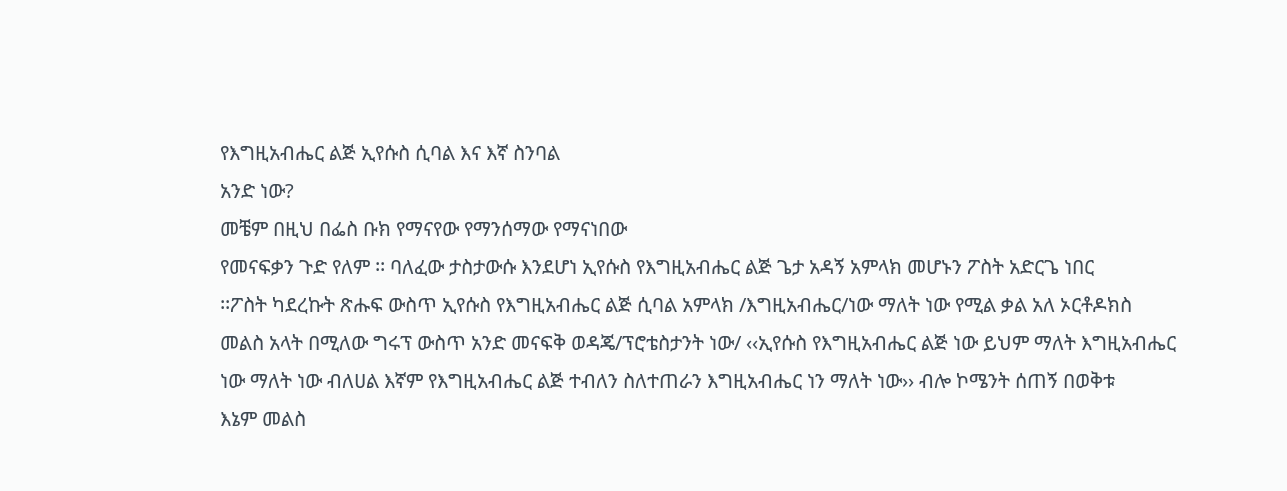የእግዚአብሔር ልጅ ኢየሱስ ሲባል እና እኛ ስንባል
አንድ ነው?
መቼም በዚህ በፌስ ቡክ የማናየው የማንሰማው የማናነበው
የመናፍቃን ጉድ የለም ፡፡ ባለፈው ታስታውሱ እንደሆነ ኢየሱስ የእግዚአብሔር ልጅ ጌታ አዳኝ አምላክ መሆኑን ፖስት አድርጌ ነበር
፡፡ፖስት ካደረኩት ጽሑፍ ውስጥ ኢየሱስ የእግዚአብሔር ልጅ ሲባል አምላክ /እግዚአብሔር/ነው ማለት ነው የሚል ቃል አለ ኦርቶዶክስ
መልስ አላት በሚለው ግሩፕ ውስጥ አንድ መናፍቅ ወዳጄ/ፕሮቴስታንት ነው/ ‹‹ኢየሱስ የእግዚአብሔር ልጅ ነው ይህም ማለት እግዚአብሔር
ነው ማለት ነው ብለሀል እኛም የእግዚአብሔር ልጅ ተብለን ስለተጠራን እግዚአብሔር ነን ማለት ነው›› ብሎ ኮሜንት ሰጠኝ በወቅቱ
እኔም መልስ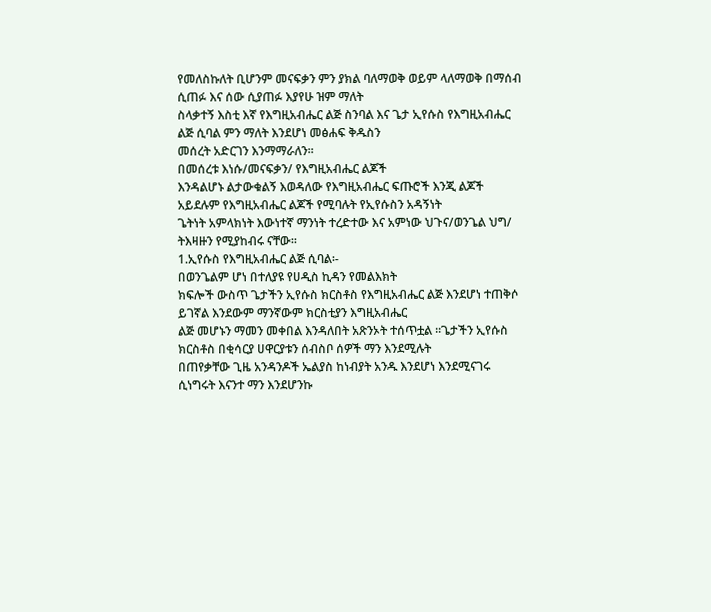የመለስኩለት ቢሆንም መናፍቃን ምን ያክል ባለማወቅ ወይም ላለማወቅ በማሰብ ሲጠፉ እና ሰው ሲያጠፉ እያየሁ ዝም ማለት
ስላቃተኝ እስቲ እኛ የእግዚአብሔር ልጅ ስንባል እና ጌታ ኢየሱስ የእግዚአብሔር ልጅ ሲባል ምን ማለት እንደሆነ መፅሐፍ ቅዱስን
መሰረት አድርገን እንማማራለን፡፡
በመሰረቱ እነሱ/መናፍቃን/ የእግዚአብሔር ልጆች
እንዳልሆኑ ልታውቁልኝ እወዳለው የእግዚአብሔር ፍጡሮች እንጂ ልጆች አይደሉም የእግዚአብሔር ልጆች የሚባሉት የኢየሱስን አዳኝነት
ጌትነት አምላክነት እውነተኛ ማንነት ተረድተው እና አምነው ህጉና/ወንጌል ህግ/ ትእዛዙን የሚያከብሩ ናቸው፡፡
1.ኢየሱስ የእግዚአብሔር ልጅ ሲባል፡-
በወንጌልም ሆነ በተለያዩ የሀዲስ ኪዳን የመልእክት
ክፍሎች ውስጥ ጌታችን ኢየሱስ ክርስቶስ የእግዚአብሔር ልጅ እንደሆነ ተጠቅሶ ይገኛል እንደውም ማንኛውም ክርስቲያን እግዚአብሔር
ልጅ መሆኑን ማመን መቀበል እንዳለበት አጽንኦት ተሰጥቷል ፡፡ጌታችን ኢየሱስ ክርስቶስ በቂሳርያ ሀዋርያቱን ሰብስቦ ሰዎች ማን እንደሚሉት
በጠየቃቸው ጊዜ አንዳንዶች ኤልያስ ከነብያት አንዱ እንደሆነ እንደሚናገሩ ሲነግሩት እናንተ ማን እንደሆንኩ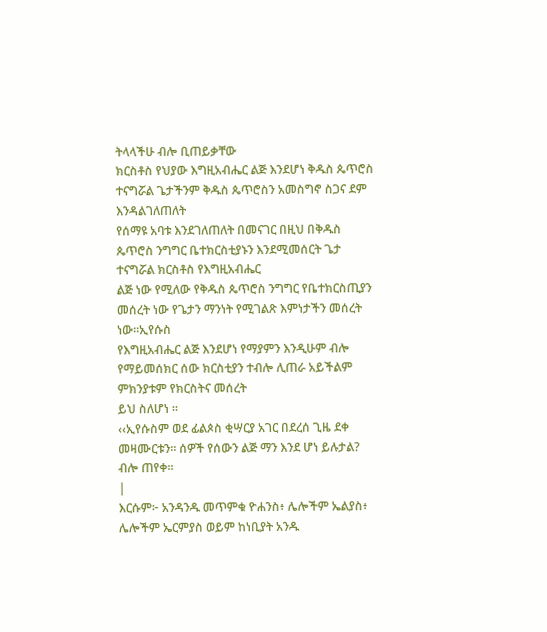ትላላችሁ ብሎ ቢጠይቃቸው
ክርስቶስ የህያው እግዚአብሔር ልጅ እንደሆነ ቅዱስ ጴጥሮስ ተናግሯል ጌታችንም ቅዱስ ጴጥሮስን አመስግኖ ስጋና ደም እንዳልገለጠለት
የሰማዩ አባቱ እንደገለጠለት በመናገር በዚህ በቅዱስ ጴጥሮስ ንግግር ቤተክርስቲያኑን እንደሚመሰርት ጌታ ተናግሯል ክርስቶስ የእግዚአብሔር
ልጅ ነው የሚለው የቅዱስ ጴጥሮስ ንግግር የቤተክርስጢያን መሰረት ነው የጌታን ማንነት የሚገልጽ እምነታችን መሰረት ነው፡፡ኢየሱስ
የእግዚአብሔር ልጅ እንደሆነ የማያምን እንዲሁም ብሎ የማይመሰክር ሰው ክርስቲያን ተብሎ ሊጠራ አይችልም ምክንያቱም የክርስትና መሰረት
ይህ ስለሆነ ፡፡
‹‹ኢየሱስም ወደ ፊልጶስ ቂሣርያ አገር በደረሰ ጊዜ ደቀ
መዛሙርቱን። ሰዎች የሰውን ልጅ ማን እንደ ሆነ ይሉታል? ብሎ ጠየቀ።
|
እርሱም፦ አንዳንዱ መጥምቁ ዮሐንስ፥ ሌሎችም ኤልያስ፥
ሌሎችም ኤርምያስ ወይም ከነቢያት አንዱ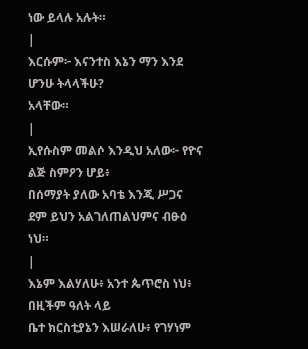ነው ይላሉ አሉት።
|
እርሱም፦ እናንተስ እኔን ማን እንደ ሆንሁ ትላላችሁ?
አላቸው።
|
ኢየሱስም መልሶ እንዲህ አለው፦ የዮና ልጅ ስምዖን ሆይ፥
በሰማያት ያለው አባቴ እንጂ ሥጋና ደም ይህን አልገለጠልህምና ብፁዕ ነህ።
|
እኔም እልሃለሁ፥ አንተ ጴጥሮስ ነህ፥ በዚችም ዓለት ላይ
ቤተ ክርስቲያኔን እሠራለሁ፥ የገሃነም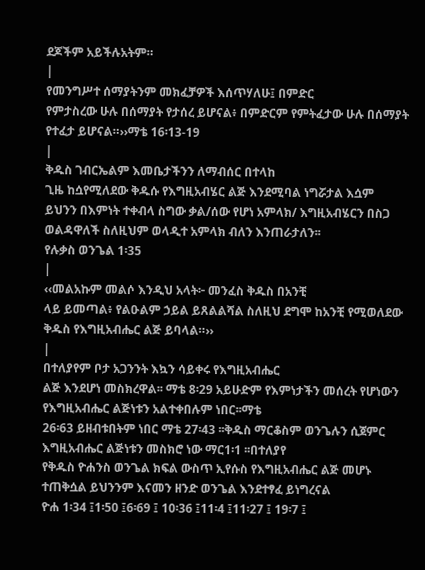ደጆችም አይችሉአትም።
|
የመንግሥተ ሰማያትንም መክፈቻዎች እሰጥሃለሁ፤ በምድር
የምታስረው ሁሉ በሰማያት የታሰረ ይሆናል፥ በምድርም የምትፈታው ሁሉ በሰማያት የተፈታ ይሆናል።››ማቴ 16፡13-19
|
ቅዱስ ገብርኤልም እመቤታችንን ለማብሰር በተላከ
ጊዜ ከሷየሚለደው ቅዱሱ የእግዚአብሄር ልጅ እንደሚባል ነግሯታል እሷም
ይህንን በእምነት ተቀብላ ስግው ቃል/ሰው የሆነ አምላክ/ እግዚአብሄርን በስጋ ወልዳዋለች ስለዚህም ወላዲተ አምላክ ብለን እንጠራታለን፡፡
የሉቃስ ወንጌል 1፡35
|
‹‹መልአኩም መልሶ እንዲህ አላት፦ መንፈስ ቅዱስ በአንቺ
ላይ ይመጣል፥ የልዑልም ኃይል ይጸልልሻል ስለዚህ ደግሞ ከአንቺ የሚወለደው ቅዱስ የእግዚአብሔር ልጅ ይባላል።››
|
በተለያየም ቦታ አጋንንት እኳን ሳይቀሩ የእግዚአብሔር
ልጅ እንደሆነ መስክረዋል፡፡ ማቴ 8፡29 አይሁድም የእምነታችን መሰረት የሆነውን የእግዚአብሔር ልጅነቱን አልተቀበሉም ነበር፡፡ማቴ
26፡63 ይዘብቱበትም ነበር ማቴ 27፡43 ፡፡ቅዱስ ማርቆስም ወንጌሉን ሲጀምር እግዚአብሔር ልጅነቱን መስክሮ ነው ማር1፡1 ፡፡በተለያየ
የቅዱስ ዮሐንስ ወንጌል ክፍል ውስጥ ኢየሱስ የእግዚአብሔር ልጅ መሆኑ ተጠቅሷል ይህንንም እናመን ዘንድ ወንጌል እንደተፃፈ ይነግረናል
ዮሐ 1፡34 ፤1፡50 ፤6፡69 ፤ 10፡36 ፤11፡4 ፤11፡27 ፤ 19፡7 ፤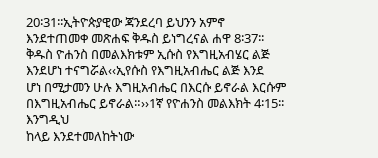20፡31፡፡ኢትዮጵያዊው ጃንደረባ ይህንን አምኖ
እንደተጠመቀ መጽሐፍ ቅዱስ ይነግረናል ሐዋ 8፡37፡፡ቅዱስ ዮሐንስ በመልእክቱም ኢሱስ የእግዚአብሄር ልጅ እንደሆነ ተናግሯል‹‹ኢየሱስ የእግዚአብሔር ልጅ እንደ
ሆነ በሚታመን ሁሉ እግዚአብሔር በእርሱ ይኖራል እርሱም በእግዚአብሔር ይኖራል።››1ኛ የዮሐንስ መልእክት 4፡15፡፡ እንግዲህ
ከላይ እንደተመለከትነው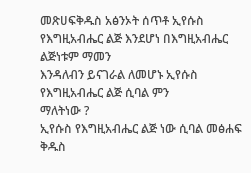መጽሀፍቅዱስ አፅንኦት ሰጥቶ ኢየሱስ የእግዚአብሔር ልጅ እንደሆነ በእግዚአብሔር ልጅነቱም ማመን
እንዳለብን ይናገራል ለመሆኑ ኢየሱስ የእግዚአብሔር ልጅ ሲባል ምን
ማለትነው ?
ኢየሱስ የእግዚአብሔር ልጅ ነው ሲባል መፅሐፍ
ቅዱስ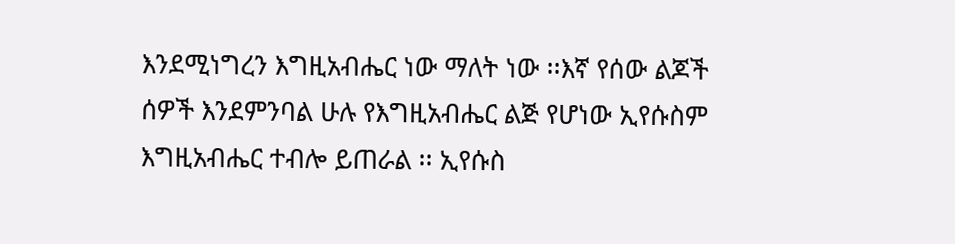እንደሚነግረን እግዚአብሔር ነው ማለት ነው ፡፡እኛ የሰው ልጆች
ሰዎች እንደምንባል ሁሉ የእግዚአብሔር ልጅ የሆነው ኢየሱስም እግዚአብሔር ተብሎ ይጠራል ፡፡ ኢየሱስ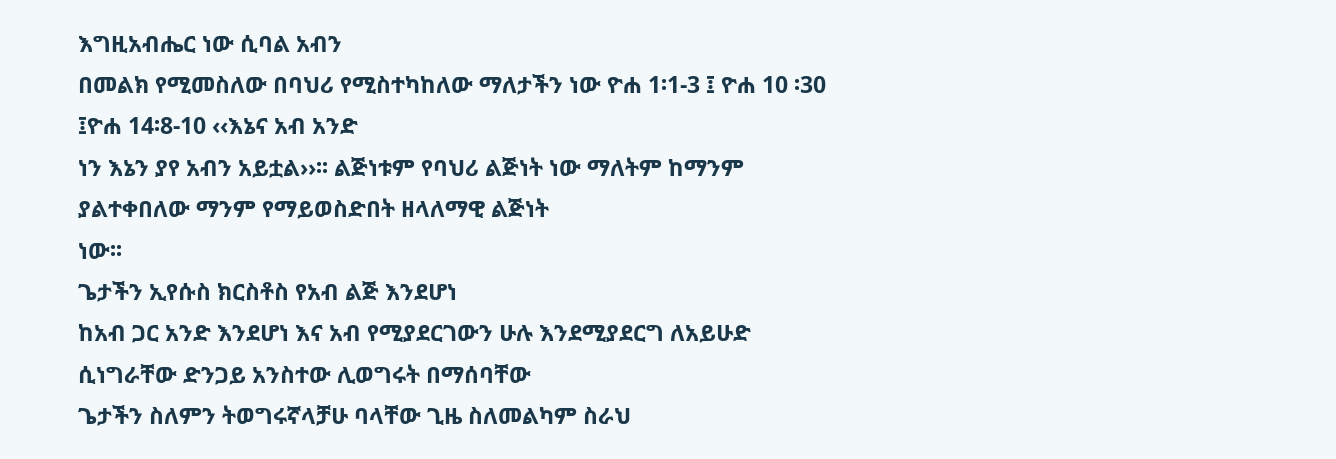እግዚአብሔር ነው ሲባል አብን
በመልክ የሚመስለው በባህሪ የሚስተካከለው ማለታችን ነው ዮሐ 1፡1-3 ፤ ዮሐ 10 ፡30 ፤ዮሐ 14፡8-10 ‹‹እኔና አብ አንድ
ነን እኔን ያየ አብን አይቷል››፡፡ ልጅነቱም የባህሪ ልጅነት ነው ማለትም ከማንም ያልተቀበለው ማንም የማይወስድበት ዘላለማዊ ልጅነት
ነው፡፡
ጌታችን ኢየሱስ ክርስቶስ የአብ ልጅ እንደሆነ
ከአብ ጋር አንድ እንደሆነ እና አብ የሚያደርገውን ሁሉ እንደሚያደርግ ለአይሁድ ሲነግራቸው ድንጋይ አንስተው ሊወግሩት በማሰባቸው
ጌታችን ስለምን ትወግሩኛላቻሁ ባላቸው ጊዜ ስለመልካም ስራህ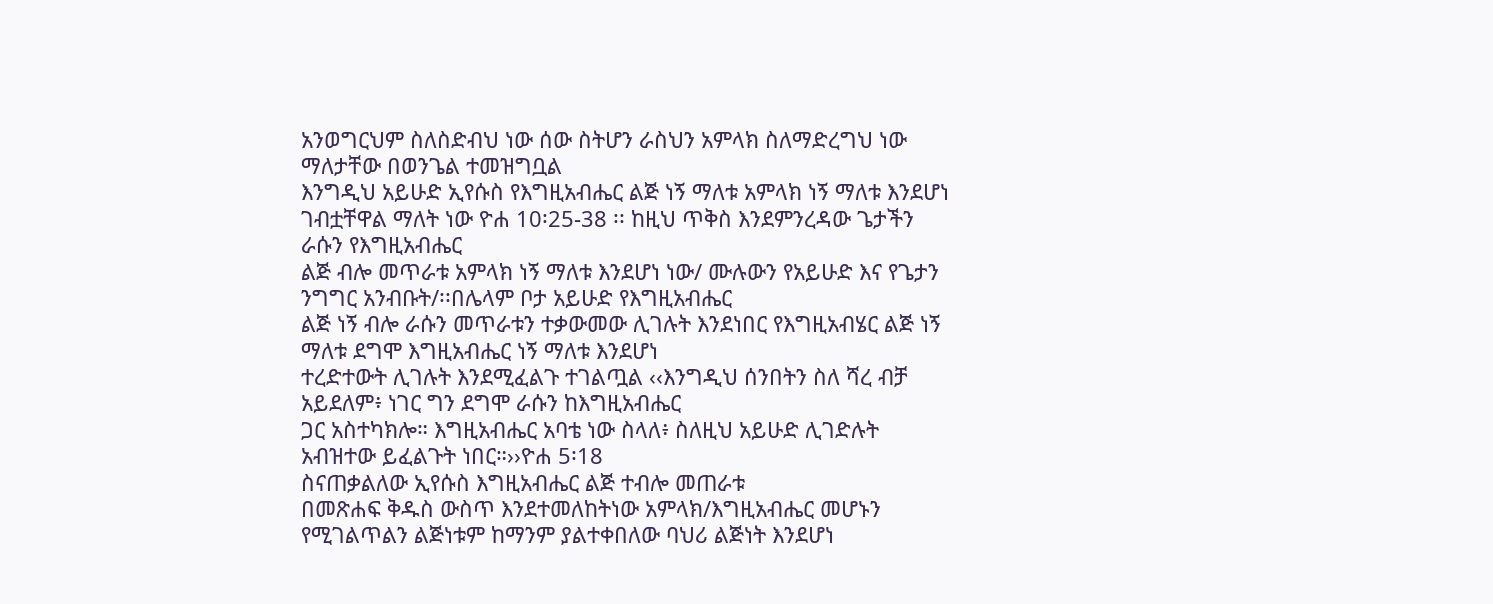አንወግርህም ስለስድብህ ነው ሰው ስትሆን ራስህን አምላክ ስለማድረግህ ነው ማለታቸው በወንጌል ተመዝግቧል
እንግዲህ አይሁድ ኢየሱስ የእግዚአብሔር ልጅ ነኝ ማለቱ አምላክ ነኝ ማለቱ እንደሆነ ገብቷቸዋል ማለት ነው ዮሐ 10፡25-38 ፡፡ ከዚህ ጥቅስ እንደምንረዳው ጌታችን ራሱን የእግዚአብሔር
ልጅ ብሎ መጥራቱ አምላክ ነኝ ማለቱ እንደሆነ ነው/ ሙሉውን የአይሁድ እና የጌታን ንግግር አንብቡት/፡፡በሌላም ቦታ አይሁድ የእግዚአብሔር
ልጅ ነኝ ብሎ ራሱን መጥራቱን ተቃውመው ሊገሉት እንደነበር የእግዚአብሄር ልጅ ነኝ ማለቱ ደግሞ እግዚአብሔር ነኝ ማለቱ እንደሆነ
ተረድተውት ሊገሉት እንደሚፈልጉ ተገልጧል ‹‹እንግዲህ ሰንበትን ስለ ሻረ ብቻ አይደለም፥ ነገር ግን ደግሞ ራሱን ከእግዚአብሔር
ጋር አስተካክሎ። እግዚአብሔር አባቴ ነው ስላለ፥ ስለዚህ አይሁድ ሊገድሉት አብዝተው ይፈልጉት ነበር።››ዮሐ 5፡18
ስናጠቃልለው ኢየሱስ እግዚአብሔር ልጅ ተብሎ መጠራቱ
በመጽሐፍ ቅዱስ ውስጥ እንደተመለከትነው አምላክ/እግዚአብሔር መሆኑን የሚገልጥልን ልጅነቱም ከማንም ያልተቀበለው ባህሪ ልጅነት እንደሆነ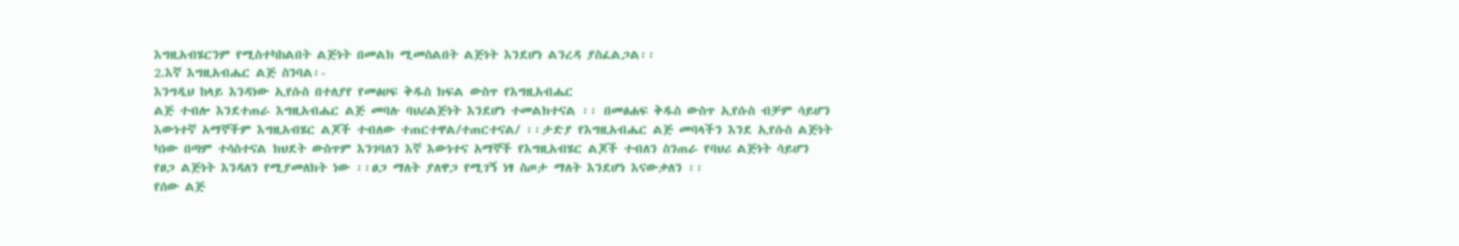እግዚአብሄርንም የሚስተካከልበት ልጅነት በመልክ ሚመስልበት ልጅነት እንደሆነ ልንረዳ ያስፈልጋል፡፡
2.እኛ እግዚአብሔር ልጅ ስንባል፡-
እንግዲህ ከላይ እንዳነው ኢየሱስ በተለያየ የመፅሀፍ ቅዱስ ክፍል ውስጥ የእግዚአብሔር
ልጅ ተብሎ እንደተጠራ እግዚአብሔር ልጅ መባሉ ባህሪልጅነት እንደሆነ ተመልክተናል ፡፡ በመፅሐፍ ቅዱስ ውስጥ ኢየሱስ ብቻም ሳይሆን
እውነተኛ አማኞችም እግዚአብሄር ልጆች ተብለው ተጠርተዋል/ተጠርተናል/ ፡፡ታድያ የእግዚአብሔር ልጅ መባላችን እንደ ኢየሱስ ልጅነት
ካነው በጣም ተሳስተናል ክህደት ውስጥም እንገባለን እኛ እውነተና አማኞች የእግዚአብሄር ልጆች ተብለን ስንጠራ የባህሪ ልጅነት ሳይሆን
የፀጋ ልጅነት እንዳለን የሚያመለክት ነው ፡፡ፀጋ ማለት ያለዋጋ የሚገኝ ነፃ ስጦታ ማለት እንደሆነ እናውቃለን ፡፡
የሰው ልጅ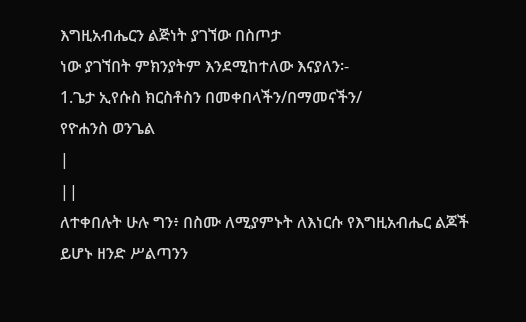እግዚአብሔርን ልጅነት ያገኘው በስጦታ
ነው ያገኘበት ምክንያትም እንደሚከተለው እናያለን፡-
1.ጌታ ኢየሱስ ክርስቶስን በመቀበላችን/በማመናችን/
የዮሐንስ ወንጌል
|
||
ለተቀበሉት ሁሉ ግን፥ በስሙ ለሚያምኑት ለእነርሱ የእግዚአብሔር ልጆች
ይሆኑ ዘንድ ሥልጣንን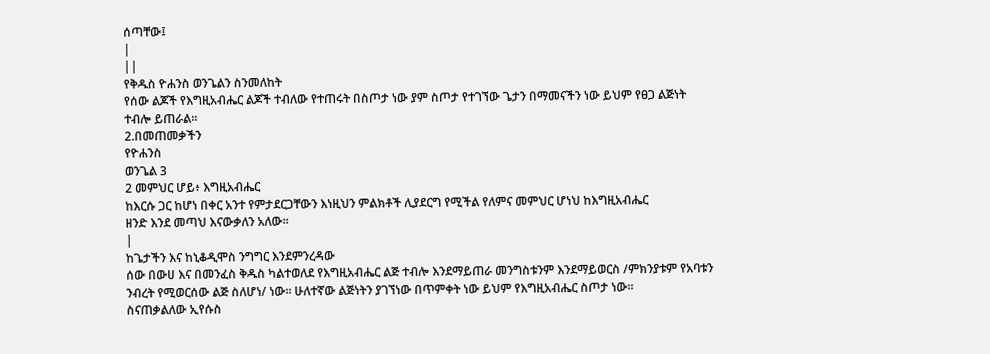ሰጣቸው፤
|
||
የቅዱስ ዮሐንስ ወንጌልን ስንመለከት
የሰው ልጆች የእግዚአብሔር ልጆች ተብለው የተጠሩት በስጦታ ነው ያም ስጦታ የተገኘው ጌታን በማመናችን ነው ይህም የፀጋ ልጅነት
ተብሎ ይጠራል፡፡
2.በመጠመቃችን
የዮሐንስ
ወንጌል 3
2 መምህር ሆይ፥ እግዚአብሔር
ከእርሱ ጋር ከሆነ በቀር አንተ የምታደርጋቸውን እነዚህን ምልክቶች ሊያደርግ የሚችል የለምና መምህር ሆነህ ከእግዚአብሔር
ዘንድ እንደ መጣህ እናውቃለን አለው።
|
ከጌታችን እና ከኒቆዲሞስ ንግግር እንደምንረዳው
ሰው በውሀ እና በመንፈስ ቅዱስ ካልተወለደ የእግዚአብሔር ልጅ ተብሎ እንደማይጠራ መንግስቱንም እንደማይወርስ /ምክንያቱም የአባቱን
ንብረት የሚወርሰው ልጅ ስለሆነ/ ነው፡፡ ሁለተኛው ልጅነትን ያገኘነው በጥምቀት ነው ይህም የእግዚአብሔር ስጦታ ነው፡፡
ስናጠቃልለው ኢየሱስ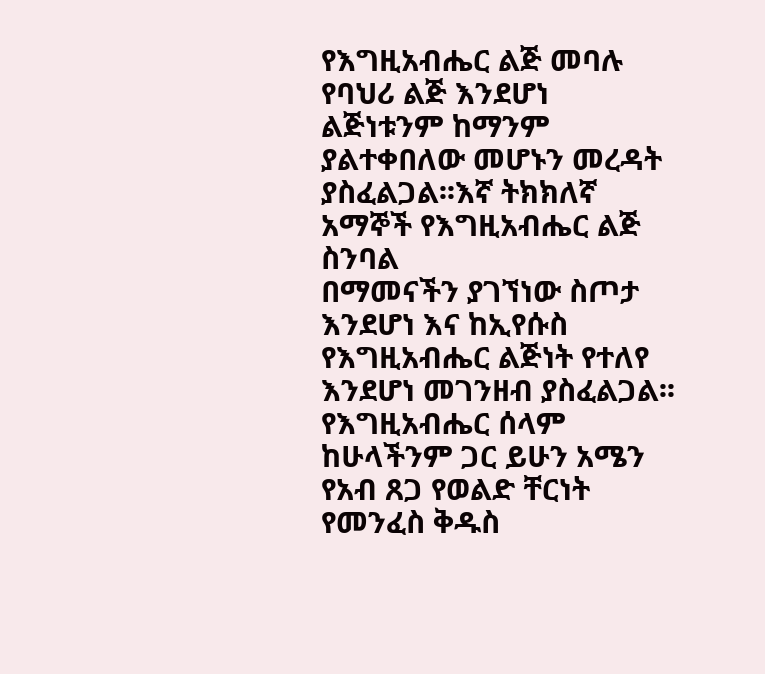የእግዚአብሔር ልጅ መባሉ
የባህሪ ልጅ እንደሆነ ልጅነቱንም ከማንም ያልተቀበለው መሆኑን መረዳት ያስፈልጋል፡፡እኛ ትክክለኛ አማኞች የእግዚአብሔር ልጅ ስንባል
በማመናችን ያገኘነው ስጦታ እንደሆነ እና ከኢየሱስ የእግዚአብሔር ልጅነት የተለየ እንደሆነ መገንዘብ ያስፈልጋል፡፡
የእግዚአብሔር ሰላም ከሁላችንም ጋር ይሁን አሜን
የአብ ጸጋ የወልድ ቸርነት የመንፈስ ቅዱስ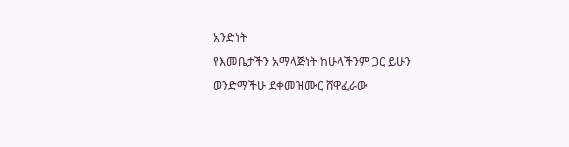አንድነት
የእመቤታችን አማላጅነት ከሁላችንም ጋር ይሁን
ወንድማችሁ ደቀመዝሙር ሸዋፈራው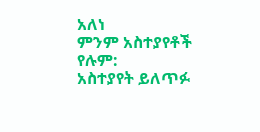አለነ
ምንም አስተያየቶች የሉም:
አስተያየት ይለጥፉ